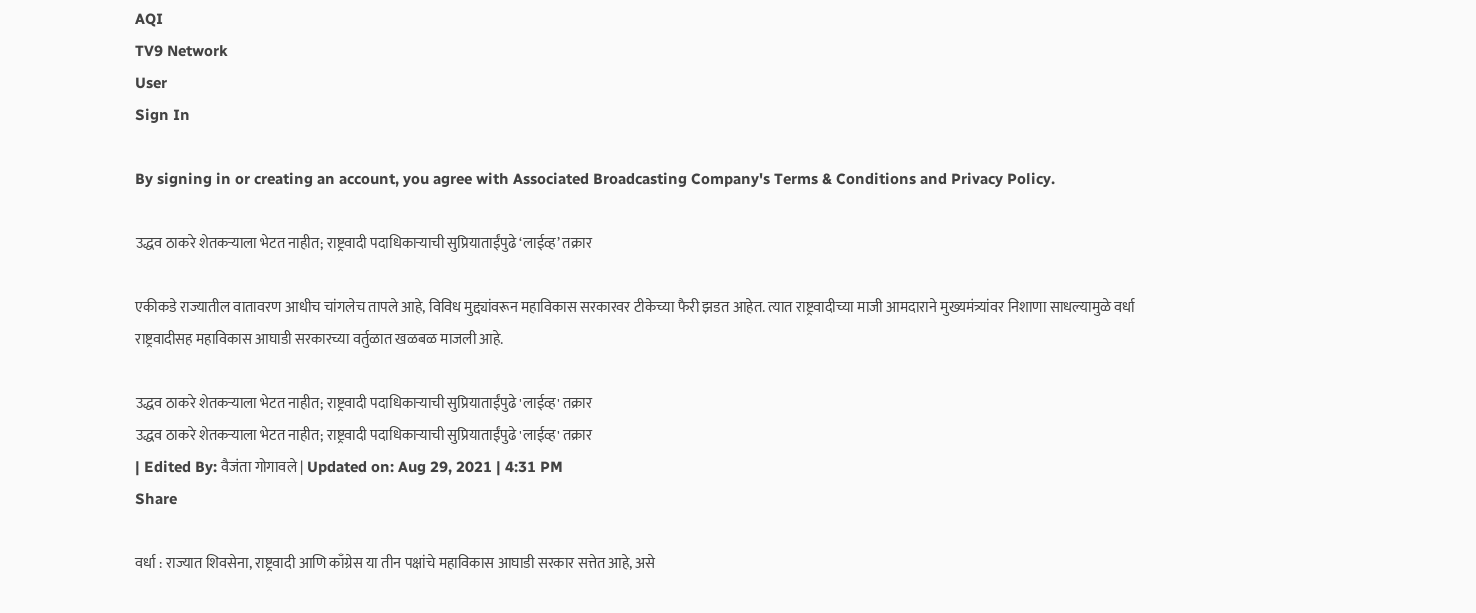AQI
TV9 Network
User
Sign In

By signing in or creating an account, you agree with Associated Broadcasting Company's Terms & Conditions and Privacy Policy.

उद्धव ठाकरे शेतकऱ्याला भेटत नाहीत; राष्ट्रवादी पदाधिकाऱ्याची सुप्रियाताईंपुढे ‘लाईव्ह’ तक्रार

एकीकडे राज्यातील वातावरण आधीच चांगलेच तापले आहे, विविध मुद्द्यांवरून महाविकास सरकारवर टीकेच्या फैरी झडत आहेत. त्यात राष्ट्रवादीच्या माजी आमदाराने मुख्यमंत्र्यांवर निशाणा साधल्यामुळे वर्धा राष्ट्रवादीसह महाविकास आघाडी सरकारच्या वर्तुळात खळबळ माजली आहे.

उद्धव ठाकरे शेतकऱ्याला भेटत नाहीत; राष्ट्रवादी पदाधिकाऱ्याची सुप्रियाताईंपुढे 'लाईव्ह' तक्रार
उद्धव ठाकरे शेतकऱ्याला भेटत नाहीत; राष्ट्रवादी पदाधिकाऱ्याची सुप्रियाताईंपुढे 'लाईव्ह' तक्रार
| Edited By: वैजंता गोगावले | Updated on: Aug 29, 2021 | 4:31 PM
Share

वर्धा : राज्यात शिवसेना, राष्ट्रवादी आणि काँग्रेस या तीन पक्षांचे महाविकास आघाडी सरकार सत्तेत आहे, असे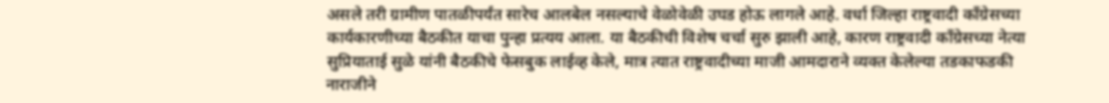असले तरी ग्रामीण पातळीपर्यंत सारेच आलबेल नसल्याचे वेळोवेळी उघड होऊ लागले आहे. वर्धा जिल्हा राष्ट्रवादी काँग्रेसच्या कार्यकारणीच्या बैठकीत याचा पुन्हा प्रत्यय आला. या बैठकीची विशेष चर्चा सुरु झाली आहे, कारण राष्ट्रवादी काँग्रेसच्या नेत्या सुप्रियाताई सुळे यांनी बैठकीचे फेसबुक लाईव्ह केले, मात्र त्यात राष्ट्रवादीच्या माजी आमदाराने व्यक्त केलेल्या तडकाफडकी नाराजीने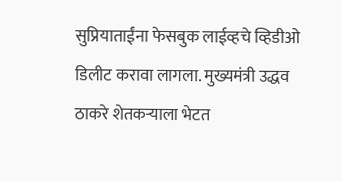सुप्रियाताईंना फेसबुक लाईव्हचे व्हिडीओ डिलीट करावा लागला. मुख्यमंत्री उद्धव ठाकरे शेतकऱ्याला भेटत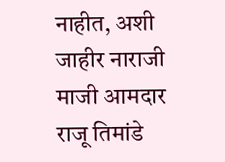नाहीत, अशी जाहीर नाराजी माजी आमदार राजू तिमांडे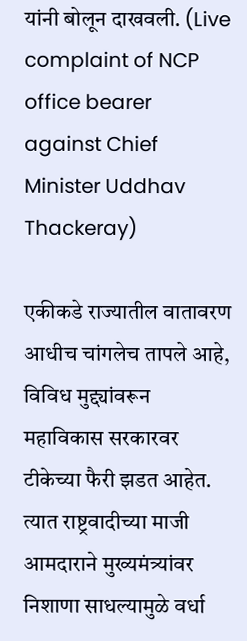यांनी बोलून दाखवली. (Live complaint of NCP office bearer against Chief Minister Uddhav Thackeray)

एकीकडे राज्यातील वातावरण आधीच चांगलेच तापले आहे, विविध मुद्द्यांवरून महाविकास सरकारवर टीकेच्या फैरी झडत आहेत. त्यात राष्ट्रवादीच्या माजी आमदाराने मुख्यमंत्र्यांवर निशाणा साधल्यामुळे वर्धा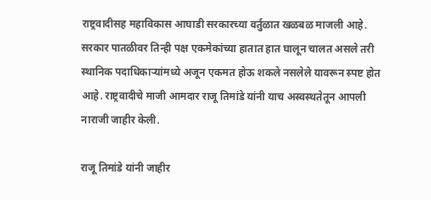राष्ट्रवादीसह महाविकास आघाडी सरकारच्या वर्तुळात खळबळ माजली आहे. सरकार पातळीवर तिन्ही पक्ष एकमेकांच्या हातात हात घालून चालत असले तरी स्थानिक पदाधिकाऱ्यांमध्ये अजून एकमत होऊ शकले नसलेले यावरून स्पष्ट होत आहे. राष्ट्रवादीचे माजी आमदार राजू तिमांडे यांनी याच अस्वस्थतेतून आपली नाराजी जाहीर केली.

राजू तिमांडे यांनी जाहीर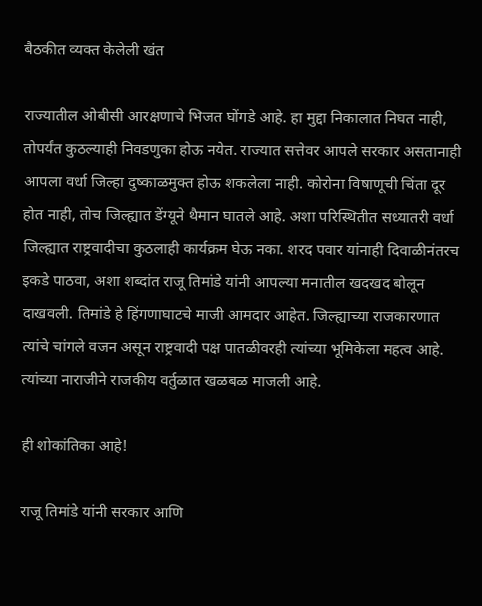बैठकीत व्यक्त केलेली खंत

राज्यातील ओबीसी आरक्षणाचे भिजत घोंगडे आहे. हा मुद्दा निकालात निघत नाही, तोपर्यंत कुठल्याही निवडणुका होऊ नयेत. राज्यात सत्तेवर आपले सरकार असतानाही आपला वर्धा जिल्हा दुष्काळमुक्त होऊ शकलेला नाही. कोरोना विषाणूची चिंता दूर होत नाही, तोच जिल्ह्यात डेंग्यूने थैमान घातले आहे. अशा परिस्थितीत सध्यातरी वर्धा जिल्ह्यात राष्ट्रवादीचा कुठलाही कार्यक्रम घेऊ नका. शरद पवार यांनाही दिवाळीनंतरच इकडे पाठवा, अशा शब्दांत राजू तिमांडे यांनी आपल्या मनातील खदखद बोलून दाखवली. तिमांडे हे हिंगणाघाटचे माजी आमदार आहेत. जिल्ह्याच्या राजकारणात त्यांचे चांगले वजन असून राष्ट्रवादी पक्ष पातळीवरही त्यांच्या भूमिकेला महत्व आहे. त्यांच्या नाराजीने राजकीय वर्तुळात खळबळ माजली आहे.

ही शोकांतिका आहे!

राजू तिमांडे यांनी सरकार आणि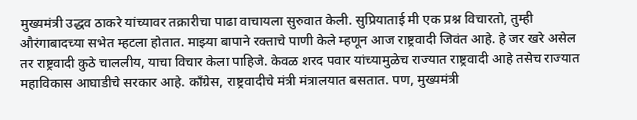मुख्यमंत्री उद्धव ठाकरे यांच्यावर तक्रारीचा पाढा वाचायला सुरुवात केली. सुप्रियाताई मी एक प्रश्न विचारतो, तुम्ही औरंगाबादच्या सभेत म्हटला होतात. माझ्या बापाने रक्ताचे पाणी केले म्हणून आज राष्ट्रवादी जिवंत आहे. हे जर खरे असेल तर राष्ट्रवादी कुठे चाललीय, याचा विचार केला पाहिजे. केवळ शरद पवार यांच्यामुळेच राज्यात राष्ट्रवादी आहे तसेच राज्यात महाविकास आघाडीचे सरकार आहे. काँग्रेस, राष्ट्रवादीचे मंत्री मंत्रालयात बसतात. पण, मुख्यमंत्री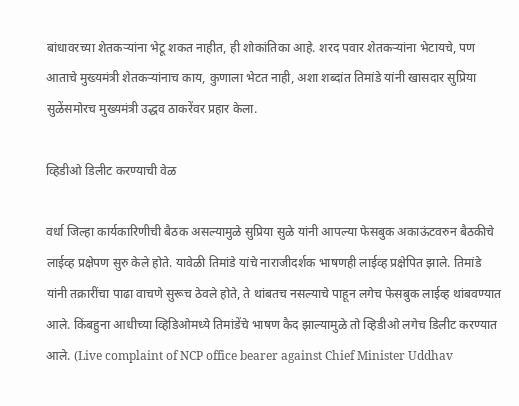बांधावरच्या शेतकऱ्यांना भेटू शकत नाहीत, ही शोकांतिका आहे. शरद पवार शेतकऱ्यांना भेटायचे, पण आताचे मुख्यमंत्री शेतकऱ्यांनाच काय, कुणाला भेटत नाही, अशा शब्दांत तिमांडे यांनी खासदार सुप्रिया सुळेंसमोरच मुख्यमंत्री उद्धव ठाकरेंवर प्रहार केला.

व्हिडीओ डिलीट करण्याची वेळ

वर्धा जिल्हा कार्यकारिणीची बैठक असल्यामुळे सुप्रिया सुळे यांनी आपल्या फेसबुक अकाऊंटवरुन बैठकीचे लाईव्ह प्रक्षेपण सुरु केले होते. यावेळी तिमांडे यांचे नाराजीदर्शक भाषणही लाईव्ह प्रक्षेपित झाले. तिमांडे यांनी तक्रारींचा पाढा वाचणे सुरूच ठेवले होते, ते थांबतच नसल्याचे पाहून लगेच फेसबुक लाईव्ह थांबवण्यात आले. किंबहुना आधीच्या व्हिडिओमध्ये तिमांडेंचे भाषण कैद झाल्यामुळे तो व्हिडीओ लगेच डिलीट करण्यात आले. (Live complaint of NCP office bearer against Chief Minister Uddhav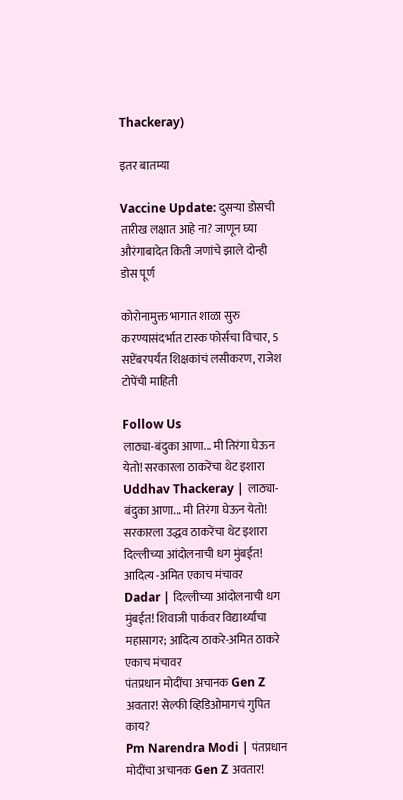Thackeray)

इतर बातम्या

Vaccine Update: दुसऱ्या डोसची तारीख लक्षात आहे ना? जाणून घ्या औरंगाबादेत किती जणांचे झाले दोन्ही डोस पूर्ण

कोरोनामुक्त भागात शाळा सुरु करण्यासंदर्भात टास्क फोर्सचा विचार, 5 सप्टेंबरपर्यंत शिक्षकांचं लसीकरण, राजेश टोपेंची माहिती

Follow Us
लाठ्या-बंदुका आणा... मी तिरंगा घेऊन येतो! सरकारला ठाकरेंचा थेट इशारा
Uddhav Thackeray | लाठ्या-बंदुका आणा... मी तिरंगा घेऊन येतो! सरकारला उद्धव ठाकरेंचा थेट इशारा
दिल्लीच्या आंदोलनाची धग मुंबईत! आदित्य -अमित एकाच मंचावर
Dadar | दिल्लीच्या आंदोलनाची धग मुंबईत! शिवाजी पार्कवर विद्यार्थ्यांचा महासागर; आदित्य ठाकरे-अमित ठाकरे एकाच मंचावर
पंतप्रधान मोदींचा अचानक Gen Z अवतार! सेल्फी व्हिडिओमागचं गुपित काय?
Pm Narendra Modi | पंतप्रधान मोदींचा अचानक Gen Z अवतार!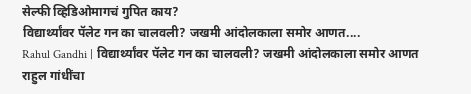सेल्फी व्हिडिओमागचं गुपित काय?
विद्यार्थ्यांवर पॅलेट गन का चालवली? जखमी आंदोलकाला समोर आणत....
Rahul Gandhi | विद्यार्थ्यांवर पॅलेट गन का चालवली? जखमी आंदोलकाला समोर आणत राहुल गांधींचा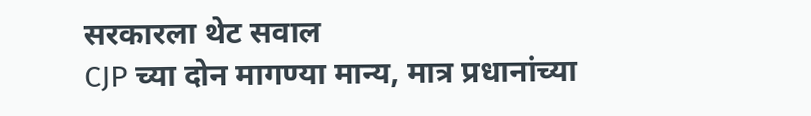सरकारला थेट सवाल
CJP च्या दोन मागण्या मान्य, मात्र प्रधानांच्या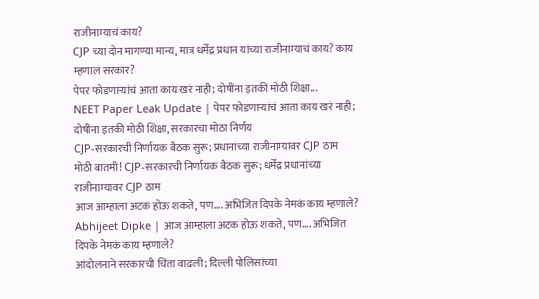राजीनाम्याचं काय?
CJP च्या दोन मागण्या मान्य, मात्र धर्मेंद्र प्रधान यांच्या राजीनाम्याचं काय? काय म्हणालं सरकार?
पेपर फोडणाऱ्यांचं आता काय खरं नाही; दोषींना इतकी मोठी शिक्षा...
NEET Paper Leak Update | पेपर फोडणाऱ्यांचं आता काय खरं नाही; दोषींना इतकी मोठी शिक्षा, सरकारचा मोठा निर्णय
CJP-सरकारची निर्णायक बैठक सुरू; प्रधानांच्या राजीनाम्यावर CJP ठाम
मोठी बातमी! CJP-सरकारची निर्णायक बैठक सुरू; धर्मेंद्र प्रधानांच्या राजीनाम्यावर CJP ठाम
आज आम्हाला अटक होऊ शकते, पण.... अभिजित दिपके नेमकं काय म्हणाले?
Abhijeet Dipke | आज आम्हाला अटक होऊ शकते, पण.... अभिजित दिपके नेमकं काय म्हणाले?
आंदोलनाने सरकारची चिंता वाढली; दिल्ली पोलिसांच्या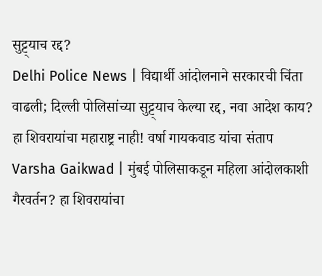सुट्ट्याच रद्द?
Delhi Police News | विद्यार्थी आंदोलनाने सरकारची चिंता वाढली; दिल्ली पोलिसांच्या सुट्ट्याच केल्या रद्द, नवा आदेश काय?
हा शिवरायांचा महाराष्ट्र नाही! वर्षा गायकवाड यांचा संताप
Varsha Gaikwad | मुंबई पोलिसाकडून महिला आंदोलकाशी गैरवर्तन? हा शिवरायांचा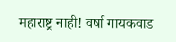महाराष्ट्र नाही! वर्षा गायकवाड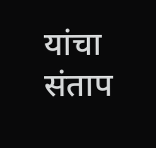यांचा संताप